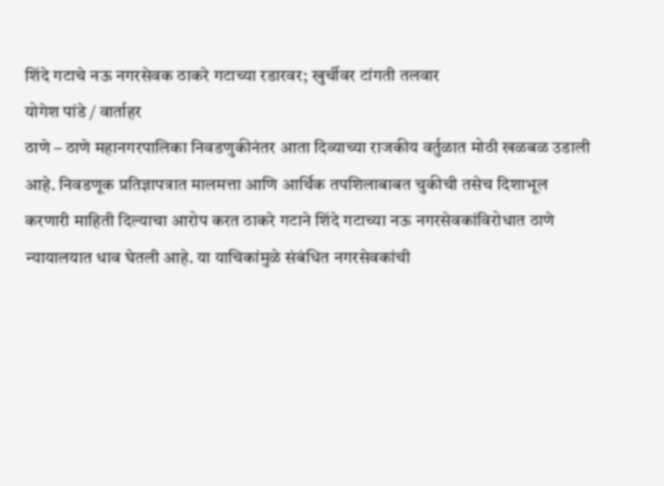शिंदे गटाचे नऊ नगरसेवक ठाकरे गटाच्या रडारवर; खुर्चीवर टांगती तलवार
योगेश पांडे / वार्ताहर
ठाणे – ठाणे महानगरपालिका निवडणुकीनंतर आता दिव्याच्या राजकीय वर्तुळात मोठी खळबळ उडाली आहे. निवडणूक प्रतिज्ञापत्रात मालमत्ता आणि आर्थिक तपशिलाबाबत चुकीची तसेच दिशाभूल करणारी माहिती दिल्याचा आरोप करत ठाकरे गटाने शिंदे गटाच्या नऊ नगरसेवकांविरोधात ठाणे न्यायालयात धाव घेतली आहे. या याचिकांमुळे संबंधित नगरसेवकांची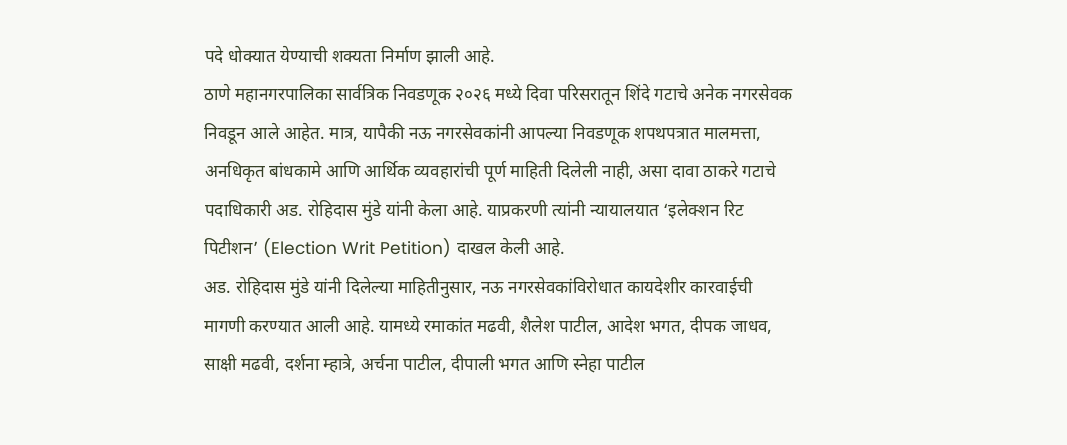पदे धोक्यात येण्याची शक्यता निर्माण झाली आहे.
ठाणे महानगरपालिका सार्वत्रिक निवडणूक २०२६ मध्ये दिवा परिसरातून शिंदे गटाचे अनेक नगरसेवक निवडून आले आहेत. मात्र, यापैकी नऊ नगरसेवकांनी आपल्या निवडणूक शपथपत्रात मालमत्ता, अनधिकृत बांधकामे आणि आर्थिक व्यवहारांची पूर्ण माहिती दिलेली नाही, असा दावा ठाकरे गटाचे पदाधिकारी अड. रोहिदास मुंडे यांनी केला आहे. याप्रकरणी त्यांनी न्यायालयात ‘इलेक्शन रिट पिटीशन’ (Election Writ Petition) दाखल केली आहे.
अड. रोहिदास मुंडे यांनी दिलेल्या माहितीनुसार, नऊ नगरसेवकांविरोधात कायदेशीर कारवाईची मागणी करण्यात आली आहे. यामध्ये रमाकांत मढवी, शैलेश पाटील, आदेश भगत, दीपक जाधव, साक्षी मढवी, दर्शना म्हात्रे, अर्चना पाटील, दीपाली भगत आणि स्नेहा पाटील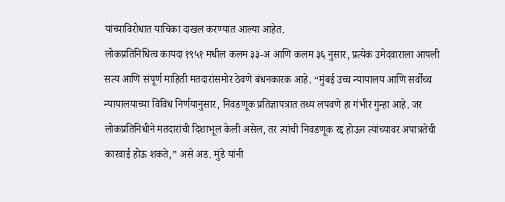यांच्याविरोधात याचिका दाखल करण्यात आल्या आहेत.
लोकप्रतिनिधित्व कायदा १९५१ मधील कलम ३३-अ आणि कलम ३६ नुसार, प्रत्येक उमेदवाराला आपली सत्य आणि संपूर्ण माहिती मतदारांसमोर ठेवणे बंधनकारक आहे. “मुंबई उच्च न्यायालय आणि सर्वोच्च न्यायालयाच्या विविध निर्णयानुसार, निवडणूक प्रतिज्ञापत्रात तथ्य लपवणे हा गंभीर गुन्हा आहे. जर लोकप्रतिनिधीने मतदारांची दिशाभूल केली असेल, तर त्यांची निवडणूक रद्द होऊन त्यांच्यावर अपात्रतेची कारवाई होऊ शकते,” असे अड. मुंडे यांनी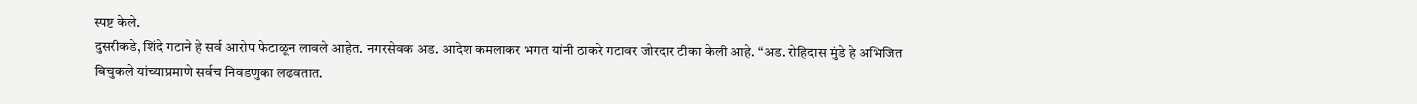स्पष्ट केले.
दुसरीकडे, शिंदे गटाने हे सर्व आरोप फेटाळून लावले आहेत. नगरसेवक अड. आदेश कमलाकर भगत यांनी ठाकरे गटावर जोरदार टीका केली आहे. “अड. रोहिदास मुंडे हे अभिजित बिचुकले यांच्याप्रमाणे सर्वच निवडणुका लढवतात.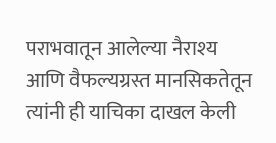पराभवातून आलेल्या नैराश्य आणि वैफल्यग्रस्त मानसिकतेतून त्यांनी ही याचिका दाखल केली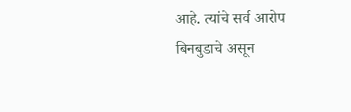आहे. त्यांचे सर्व आरोप बिनबुडाचे असून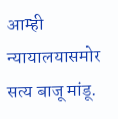आम्ही न्यायालयासमोर सत्य बाजू मांडू.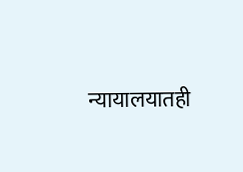न्यायालयातही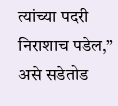त्यांच्या पदरी निराशाच पडेल,” असे सडेतोड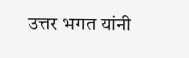उत्तर भगत यांनी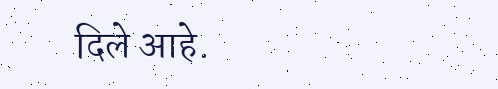दिले आहे.